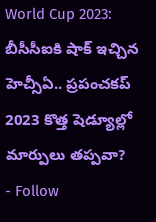World Cup 2023: బీసీసీఐకి షాక్ ఇచ్చిన హెచ్సీఏ.. ప్రపంచకప్ 2023 కొత్త షెడ్యూల్లో మార్పులు తప్పవా?
- Follow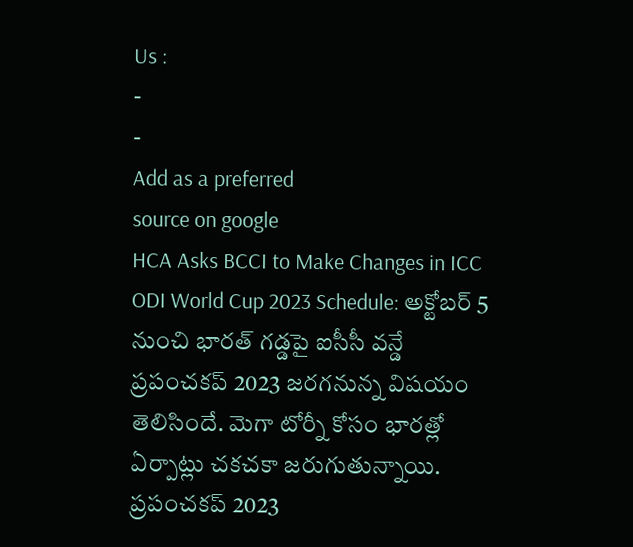Us :
-
-
Add as a preferred
source on google
HCA Asks BCCI to Make Changes in ICC ODI World Cup 2023 Schedule: అక్టోబర్ 5 నుంచి భారత్ గడ్డపై ఐసీసీ వన్డే ప్రపంచకప్ 2023 జరగనున్న విషయం తెలిసిందే. మెగా టోర్నీ కోసం భారత్లో ఏర్పాట్లు చకచకా జరుగుతున్నాయి. ప్రపంచకప్ 2023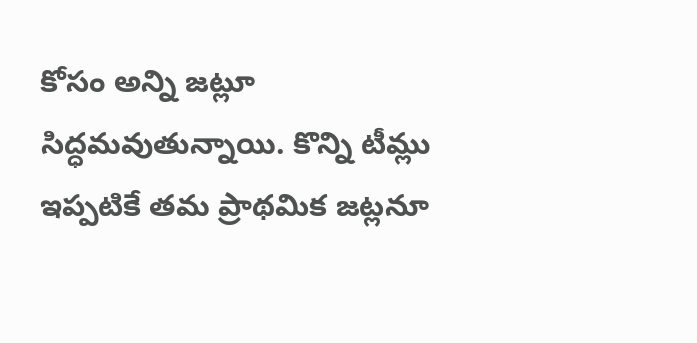కోసం అన్ని జట్లూ సిద్ధమవుతున్నాయి. కొన్ని టీమ్లు ఇప్పటికే తమ ప్రాథమిక జట్లనూ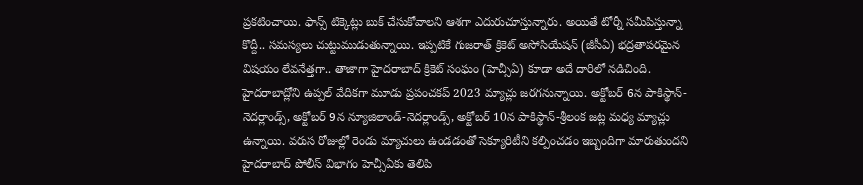ప్రకటించాయి. ఫాన్స్ టిక్కెట్లు బుక్ చేసుకోవాలని ఆశగా ఎదురుచూస్తున్నారు. అయితే టోర్నీ సమీపిస్తున్నా కొద్దీ.. సమస్యలు చుట్టుముడుతున్నాయి. ఇప్పటికే గుజరాత్ క్రికెట్ అసోసియేషన్ (జీసీఏ) భద్రతాపరమైన విషయం లేవనేత్తగా.. తాజాగా హైదరాబాద్ క్రికెట్ సంఘం (హెచ్సీఏ) కూడా అదే దారిలో నడిచింది.
హైదరాబాద్లోని ఉప్పల్ వేదికగా మూడు ప్రపంచకప్ 2023 మ్యాచ్లు జరగనున్నాయి. అక్టోబర్ 6న పాకిస్థాన్-నెదర్లాండ్స్, అక్టోబర్ 9న న్యూజిలాండ్-నెదర్లాండ్స్, అక్టోబర్ 10న పాకిస్థాన్-శ్రీలంక జట్ల మధ్య మ్యాచ్లు ఉన్నాయి. వరుస రోజుల్లో రెండు మ్యాచులు ఉండడంతో సెక్యూరిటీని కల్పించడం ఇబ్బందిగా మారుతుందని హైదరాబాద్ పోలీస్ విభాగం హెచ్సీఏకు తెలిపి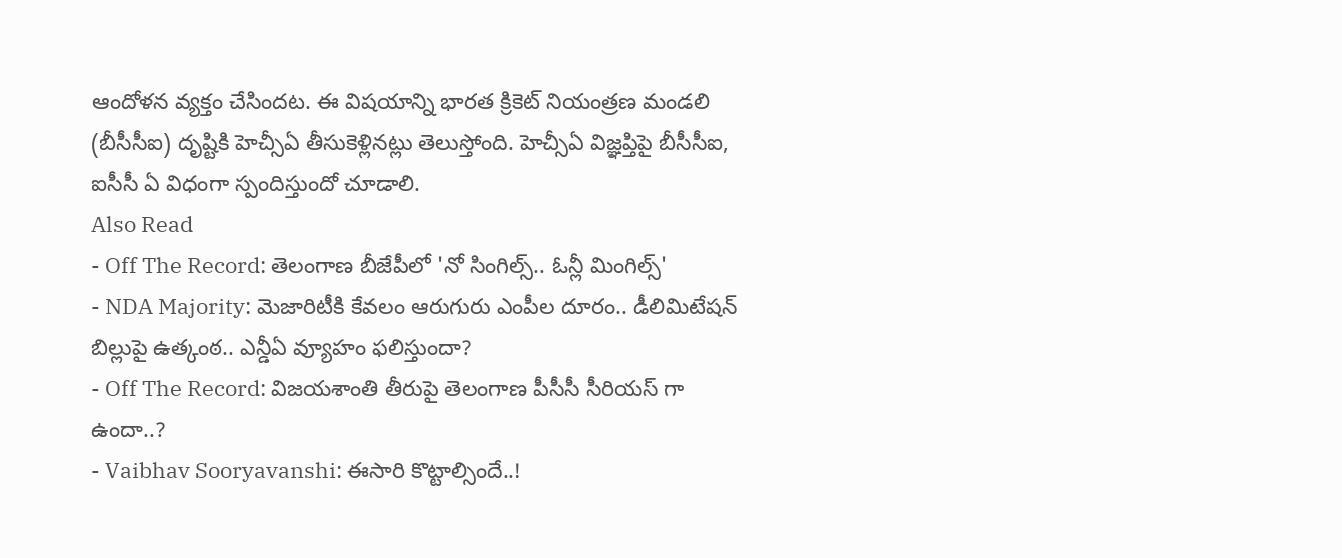ఆందోళన వ్యక్తం చేసిందట. ఈ విషయాన్ని భారత క్రికెట్ నియంత్రణ మండలి (బీసీసీఐ) దృష్టికి హెచ్సీఏ తీసుకెళ్లినట్లు తెలుస్తోంది. హెచ్సీఏ విజ్ఞప్తిపై బీసీసీఐ, ఐసీసీ ఏ విధంగా స్పందిస్తుందో చూడాలి.
Also Read
- Off The Record: తెలంగాణ బీజేపీలో 'నో సింగిల్స్.. ఓన్లీ మింగిల్స్'
- NDA Majority: మెజారిటీకి కేవలం ఆరుగురు ఎంపీల దూరం.. డీలిమిటేషన్ బిల్లుపై ఉత్కంఠ.. ఎన్డీఏ వ్యూహం ఫలిస్తుందా?
- Off The Record: విజయశాంతి తీరుపై తెలంగాణ పీసీసీ సీరియస్ గా ఉందా..?
- Vaibhav Sooryavanshi: ఈసారి కొట్టాల్సిందే..!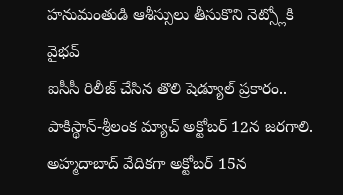హనుమంతుడి ఆశీస్సులు తీసుకొని నెట్స్లోకి వైభవ్
ఐసీసీ రిలీజ్ చేసిన తొలి షెడ్యూల్ ప్రకారం.. పాకిస్థాన్-శ్రీలంక మ్యాచ్ అక్టోబర్ 12న జరగాలి. అహ్మదాబాద్ వేదికగా అక్టోబర్ 15న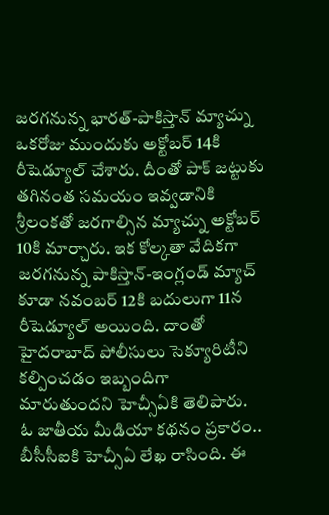జరగనున్న భారత్-పాకిస్తాన్ మ్యాచ్ను ఒకరోజు ముందుకు అక్టోబర్ 14కి రీషెడ్యూల్ చేశారు. దీంతో పాక్ జట్టుకు తగినంత సమయం ఇవ్వడానికి శ్రీలంకతో జరగాల్సిన మ్యాచ్ను అక్టోబర్ 10కి మార్చారు. ఇక కోల్కతా వేదికగా జరగనున్న పాకిస్తాన్-ఇంగ్లండ్ మ్యాచ్ కూడా నవంబర్ 12కి బదులుగా 11న రీషెడ్యూల్ అయింది. దాంతో హైదరాబాద్ పోలీసులు సెక్యూరిటీని కల్పించడం ఇబ్బందిగా మారుతుందని హెచ్సీఏకి తెలిపారు.
ఓ జాతీయ మీడియా కథనం ప్రకారం.. బీసీసీఐకి హెచ్సీఏ లేఖ రాసింది. ఈ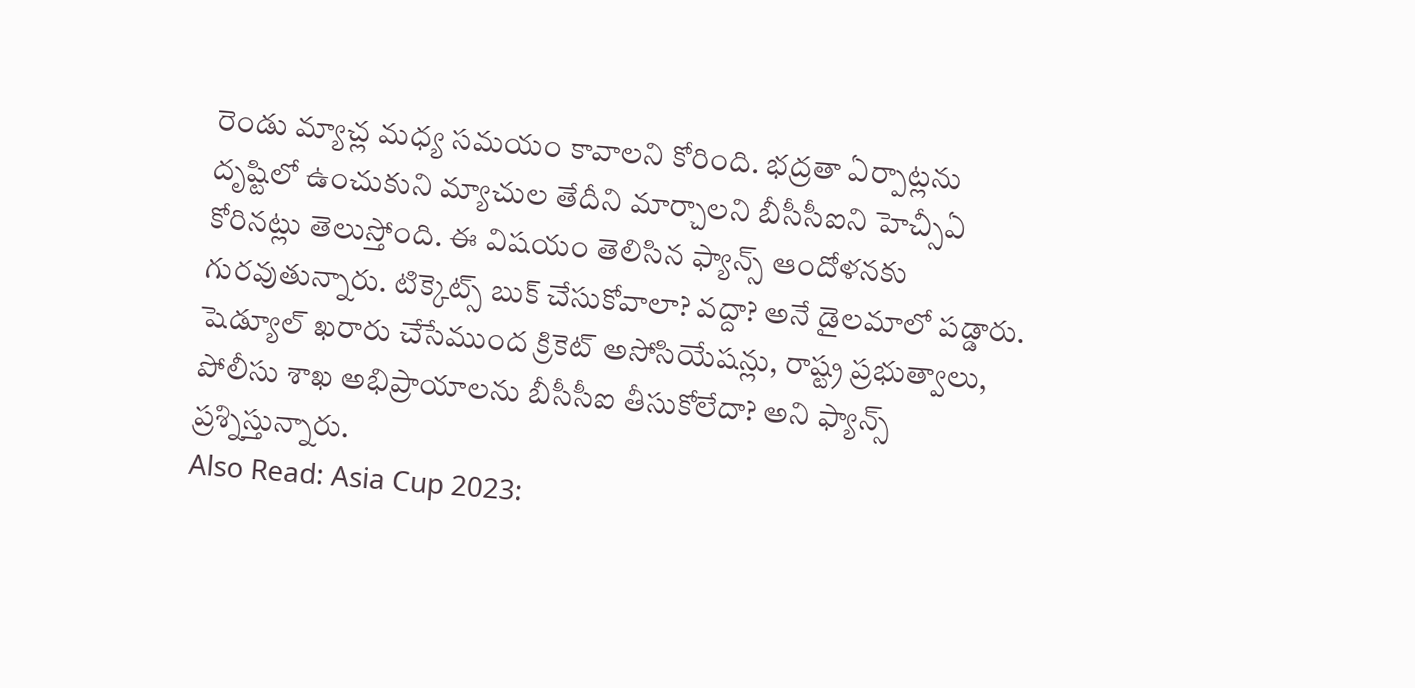రెండు మ్యాచ్ల మధ్య సమయం కావాలని కోరింది. భద్రతా ఏర్పాట్లను దృష్టిలో ఉంచుకుని మ్యాచుల తేదీని మార్చాలని బీసీసీఐని హెచ్సీఏ కోరినట్లు తెలుస్తోంది. ఈ విషయం తెలిసిన ఫ్యాన్స్ ఆందోళనకు గురవుతున్నారు. టిక్కెట్స్ బుక్ చేసుకోవాలా? వద్దా? అనే డైలమాలో పడ్డారు. షెడ్యూల్ ఖరారు చేసేముంద క్రికెట్ అసోసియేషన్లు, రాష్ట్ర ప్రభుత్వాలు, పోలీసు శాఖ అభిప్రాయాలను బీసీసీఐ తీసుకోలేదా? అని ఫ్యాన్స్ ప్రశ్నిస్తున్నారు.
Also Read: Asia Cup 2023: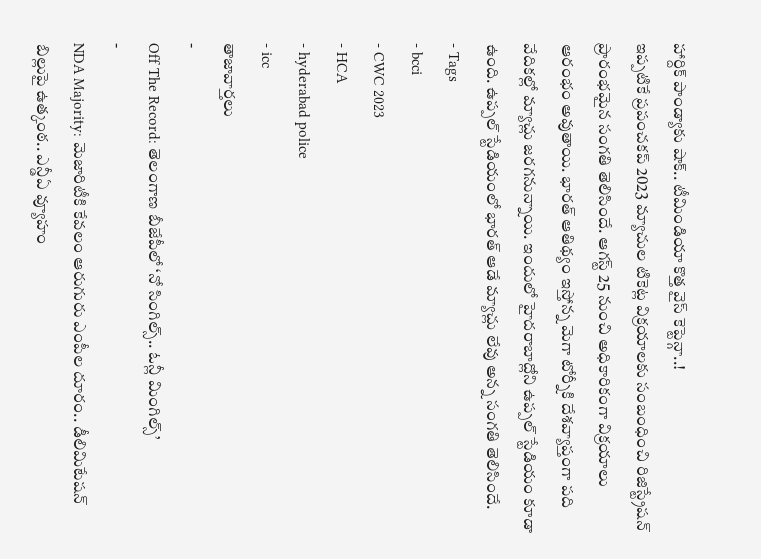హార్దిక్ పాండ్యాకు షాక్.. టీమిండియా కొత్త వైస్ కెప్టెన్గా..!
ఇప్పటికే ప్రపంచకప్ 2023 మ్యాచుల టికెట్ల విక్రయాలకు సంబంధించి రిజిస్ట్రేషన్ ప్రారంభమైన సంగతి తెలిసిందే. ఆగస్ట్ 25 నుంచి అధికారికంగా విక్రయాలు ఆరంభం అవుతాయి. భారత్ ఆతిథ్యం ఇస్తోన్న మెగా టోర్నీకి దేశవ్యాప్తంగా పది వేదికల్లో మ్యాచ్లు జరగనున్నాయి. ఇందులో హైదరాబాద్లోని ఉప్పల్ స్టేడియం కూడా ఉంది. ఉప్పల్ స్టేడియంలో భారత్ ఆడే మ్యాచ్లు లేవు అన్న సంగతి తెలిసిందే.
- Tags
- bcci
- CWC 2023
- HCA
- hyderabad police
- icc
తాజావార్తలు
-
Off The Record: తెలంగాణ బీజేపీలో ‘నో సింగిల్స్.. ఓన్లీ మింగిల్స్’
-
NDA Majority: మెజారిటీకి కేవలం ఆరుగురు ఎంపీల దూరం.. డీలిమిటేషన్ బిల్లుపై ఉత్కంఠ.. ఎన్డీఏ వ్యూహం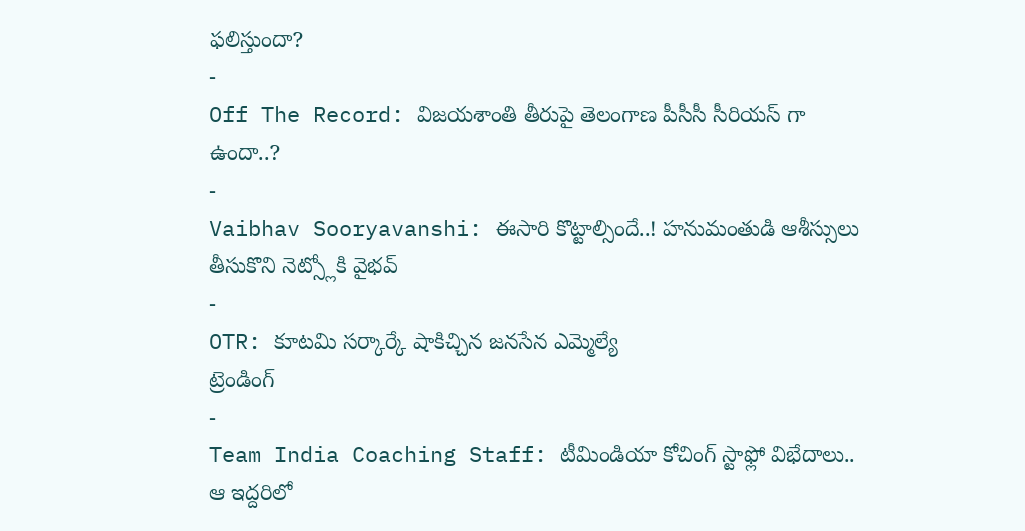ఫలిస్తుందా?
-
Off The Record: విజయశాంతి తీరుపై తెలంగాణ పీసీసీ సీరియస్ గా ఉందా..?
-
Vaibhav Sooryavanshi: ఈసారి కొట్టాల్సిందే..! హనుమంతుడి ఆశీస్సులు తీసుకొని నెట్స్లోకి వైభవ్
-
OTR: కూటమి సర్కార్కే షాకిచ్చిన జనసేన ఎమ్మెల్యే
ట్రెండింగ్
-
Team India Coaching Staff: టీమిండియా కోచింగ్ స్టాఫ్లో విభేదాలు.. ఆ ఇద్దరిలో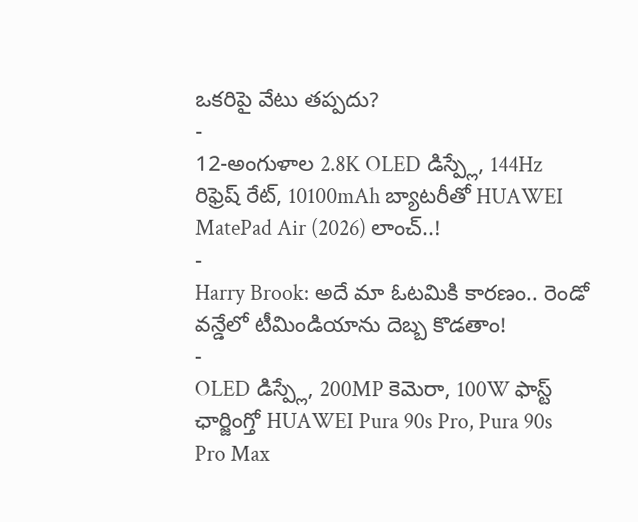ఒకరిపై వేటు తప్పదు?
-
12-అంగుళాల 2.8K OLED డిస్ప్లే, 144Hz రిఫ్రెష్ రేట్, 10100mAh బ్యాటరీతో HUAWEI MatePad Air (2026) లాంచ్..!
-
Harry Brook: అదే మా ఓటమికి కారణం.. రెండో వన్డేలో టీమిండియాను దెబ్బ కొడతాం!
-
OLED డిస్ప్లే, 200MP కెమెరా, 100W ఫాస్ట్ ఛార్జింగ్తో HUAWEI Pura 90s Pro, Pura 90s Pro Max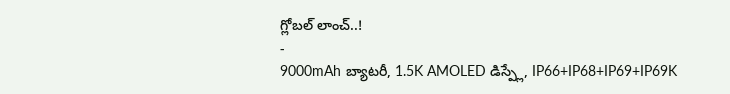గ్లోబల్ లాంచ్..!
-
9000mAh బ్యాటరీ, 1.5K AMOLED డిస్ప్లే, IP66+IP68+IP69+IP69K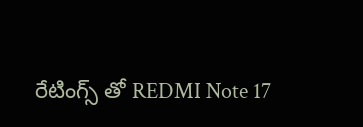రేటింగ్స్ తో REDMI Note 17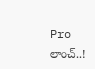Pro లాంచ్..!